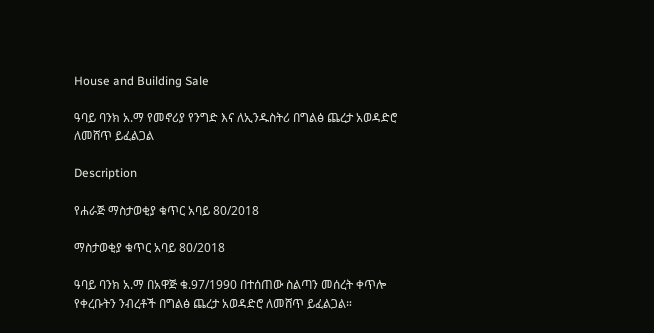House and Building Sale

ዓባይ ባንክ አ.ማ የመኖሪያ የንግድ እና ለኢንዱስትሪ በግልፅ ጨረታ አወዳድሮ ለመሸጥ ይፈልጋል

Description

የሐራጅ ማስታወቂያ ቁጥር አባይ 80/2018

ማስታወቂያ ቁጥር አባይ 80/2018

ዓባይ ባንክ አ.ማ በአዋጅ ቁ.97/1990 በተሰጠው ስልጣን መሰረት ቀጥሎ የቀረቡትን ንብረቶች በግልፅ ጨረታ አወዳድሮ ለመሸጥ ይፈልጋል።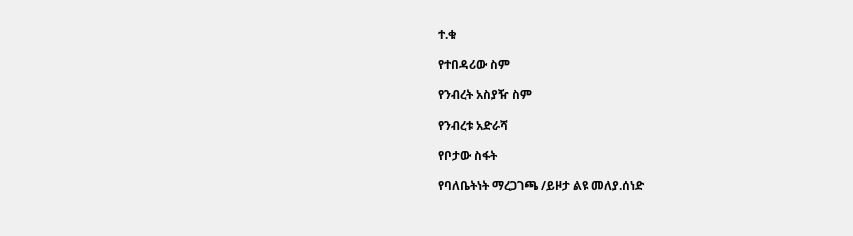ተ.ቁ

የተበዳሪው ስም

የንብረት አስያዥ ስም

የንብረቱ አድራሻ

የቦታው ስፋት

የባለቤትነት ማረጋገጫ /ይዞታ ልዩ መለያ.ሰነድ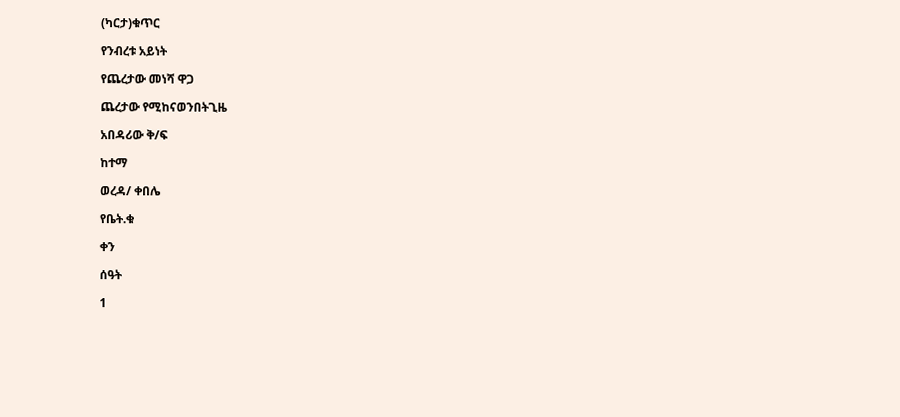(ካርታ)ቁጥር

የንብረቱ አይነት

የጨረታው መነሻ ዋጋ

ጨረታው የሚከናወንበትጊዜ

አበዳሪው ቅ/ፍ

ከተማ

ወረዳ/ ቀበሌ

የቤት.ቁ

ቀን

ሰዓት

1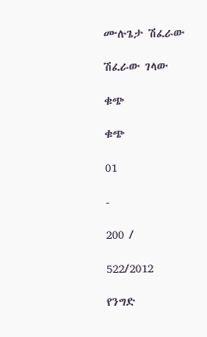ሙሉጌታ ሽፈራው

ሽፈራው ገላው

ቁጭ

ቁጭ

01

-

200 /

522/2012

የንግድ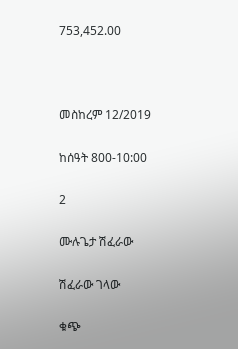753,452.00



መስከረም 12/2019

ከሰዓት 800-10:00

2

ሙሉጌታ ሽፈራው

ሽፈራው ገላው

ቁጭ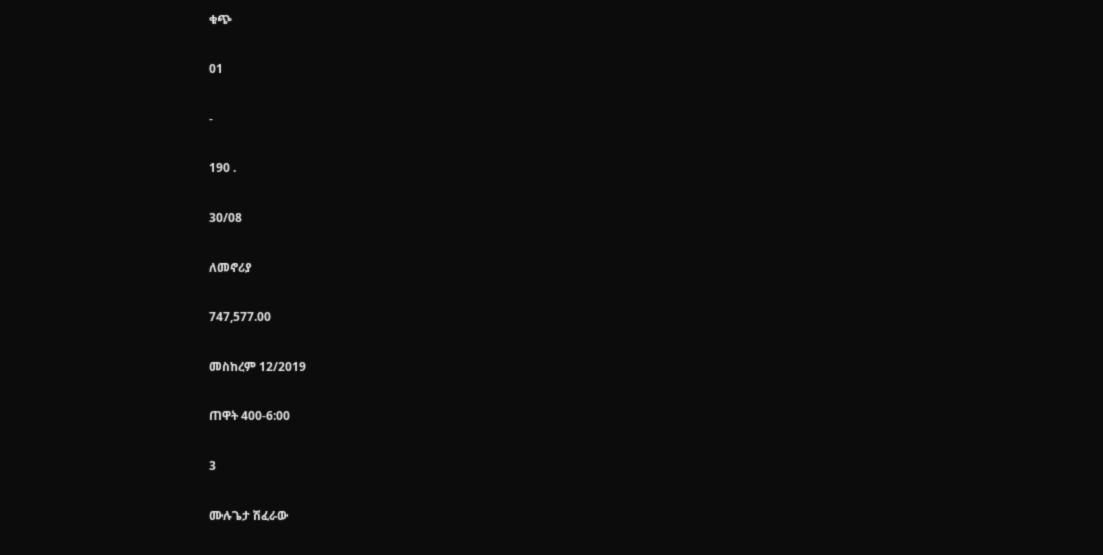ቁጭ

01

-

190 .

30/08

ለመኖሪያ

747,577.00

መስከረም 12/2019

ጠዋት 400-6:00

3

ሙሉጌታ ሽፈራው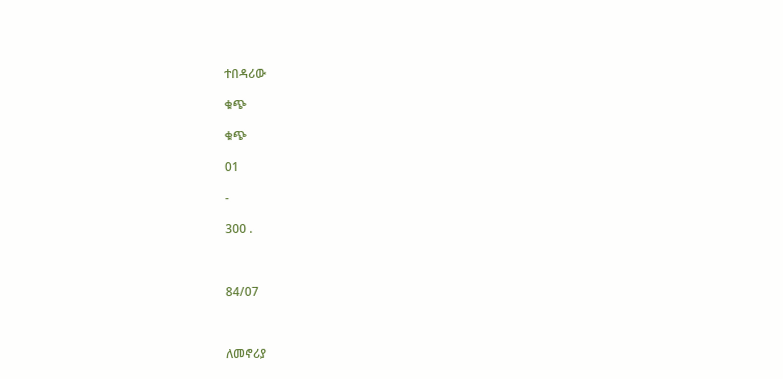ተበዳሪው

ቁጭ

ቁጭ

01

-

300 .



84/07



ለመኖሪያ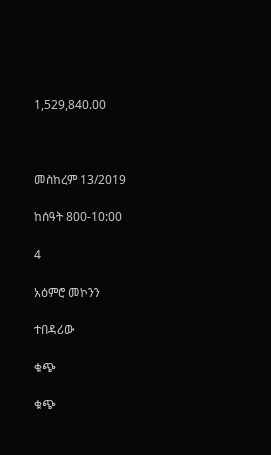1,529,840.00



መስከረም 13/2019

ከሰዓት 800-10:00

4

አዕምሮ መኮንን

ተበዳሪው

ቁጭ

ቁጭ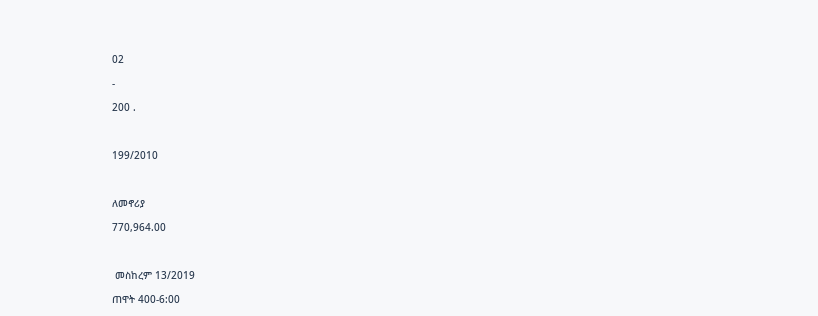02

-

200 .



199/2010



ለመኖሪያ

770,964.00



 መስከረም 13/2019

ጠዋት 400-6:00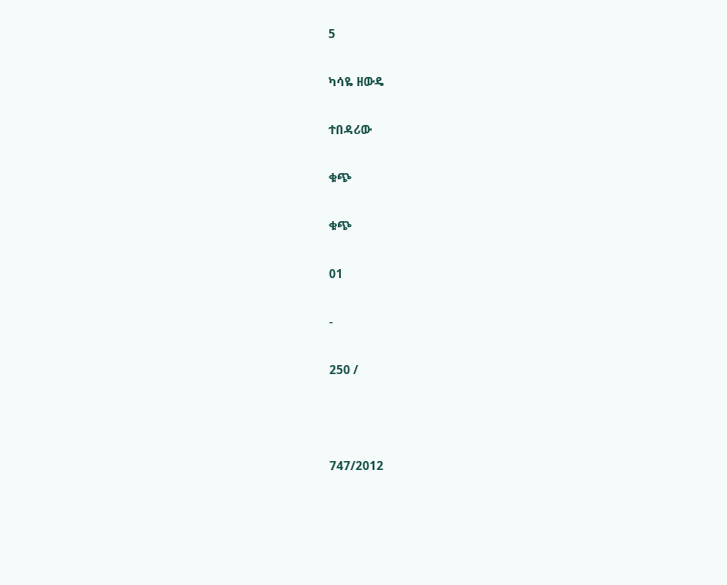5

ካሳዬ ዘውዴ

ተበዳሪው

ቁጭ

ቁጭ

01

-

250 /



747/2012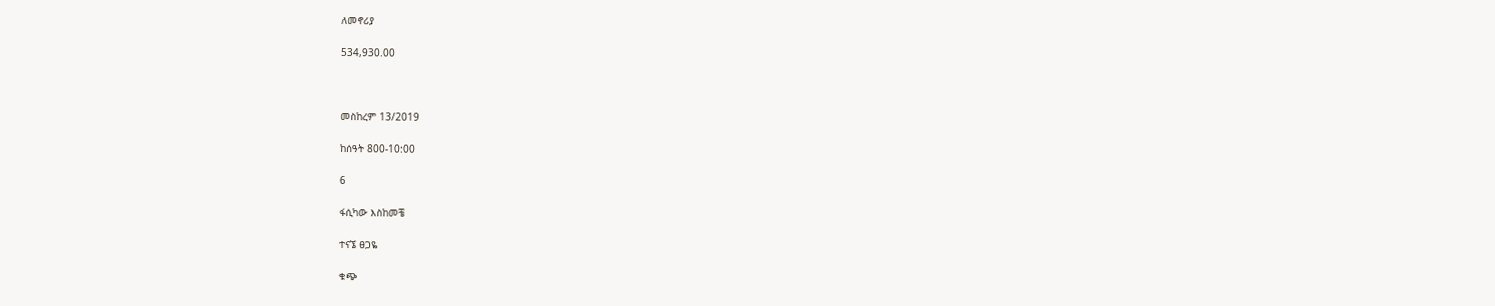ለመኖሪያ

534,930.00



መስከረም 13/2019

ከሰዓት 800-10:00

6

ፋሲካው እስከመቼ

ተናኜ ፀጋዬ

ቁጭ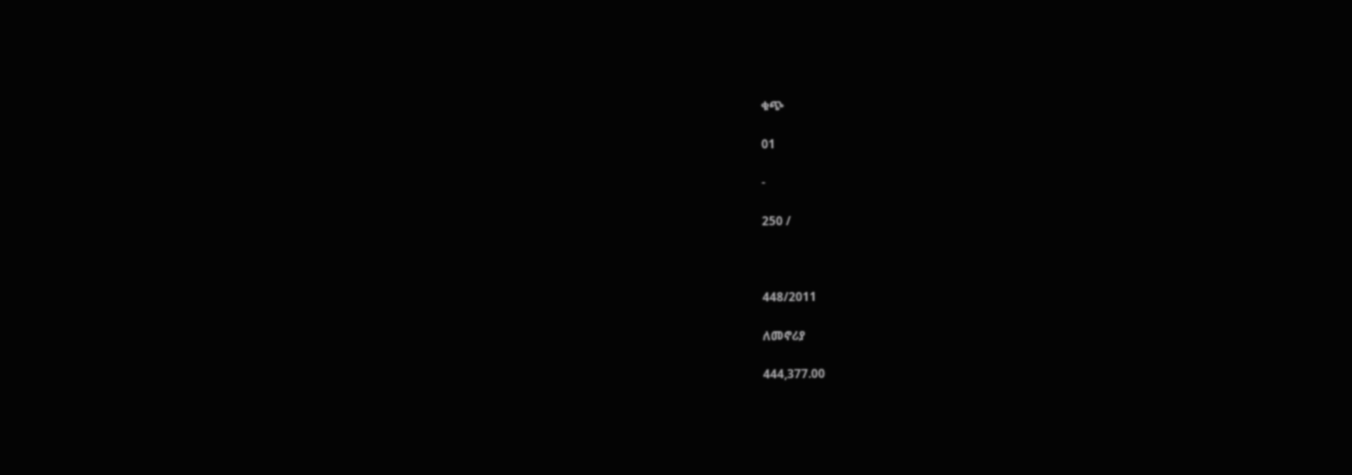ቁጭ

01

-

250 /



448/2011

ለመኖሪያ

444,377.00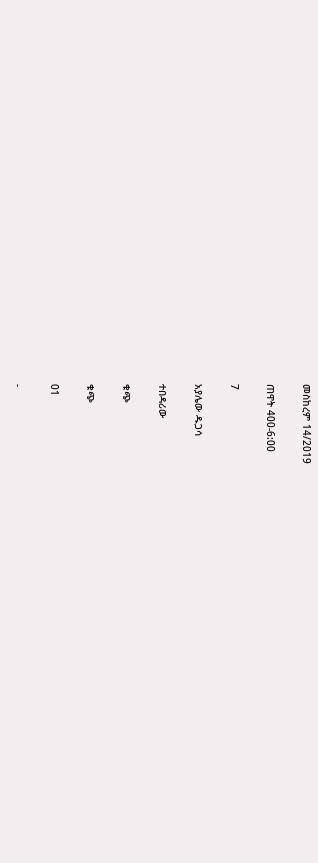መስከረም 14/2019

ጠዋት 400-6:00

7

አያሌው ዱጋሳ

ተበዳሪው

ቁጭ

ቁጭ

01

-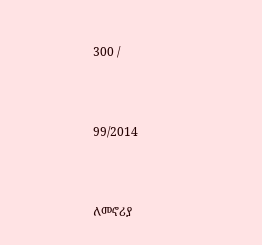300 /



99/2014



ለመኖሪያ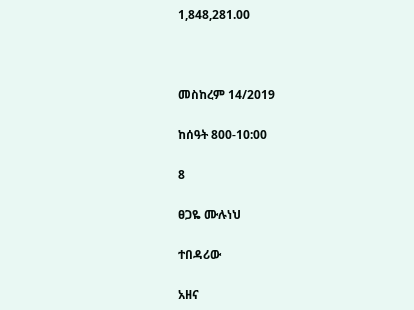1,848,281.00



መስከረም 14/2019

ከሰዓት 800-10:00

8

ፀጋዬ ሙሉነህ

ተበዳሪው

አዘና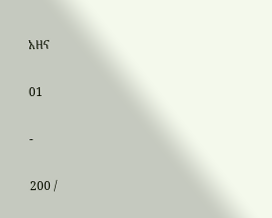አዘና

01

-

200 /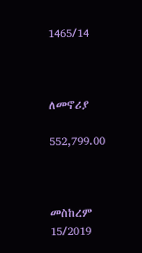1465/14



ለመኖሪያ

552,799.00



መስከረም 15/2019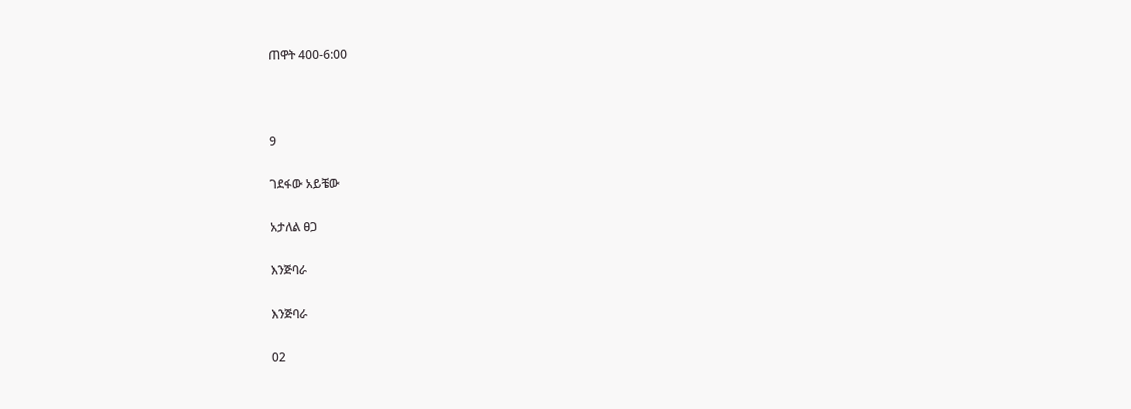ጠዋት 400-6:00



9

ገደፋው አይቼው

አታለል ፀጋ

እንጅባራ

እንጅባራ

02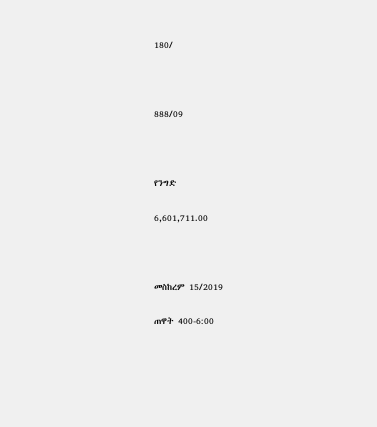180/



888/09



የንግድ

6,601,711.00



መስከረም 15/2019

ጠዋት 400-6:00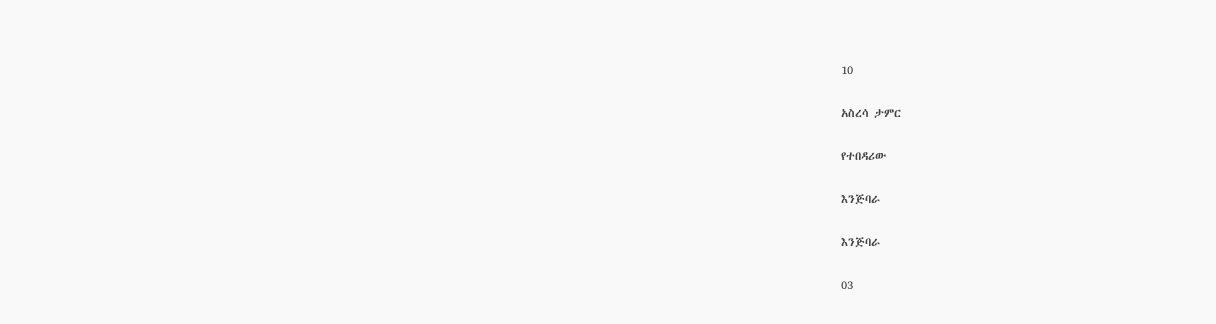10

አስረሳ ታምር

የተበዳሪው

እንጅባራ

እንጅባራ

03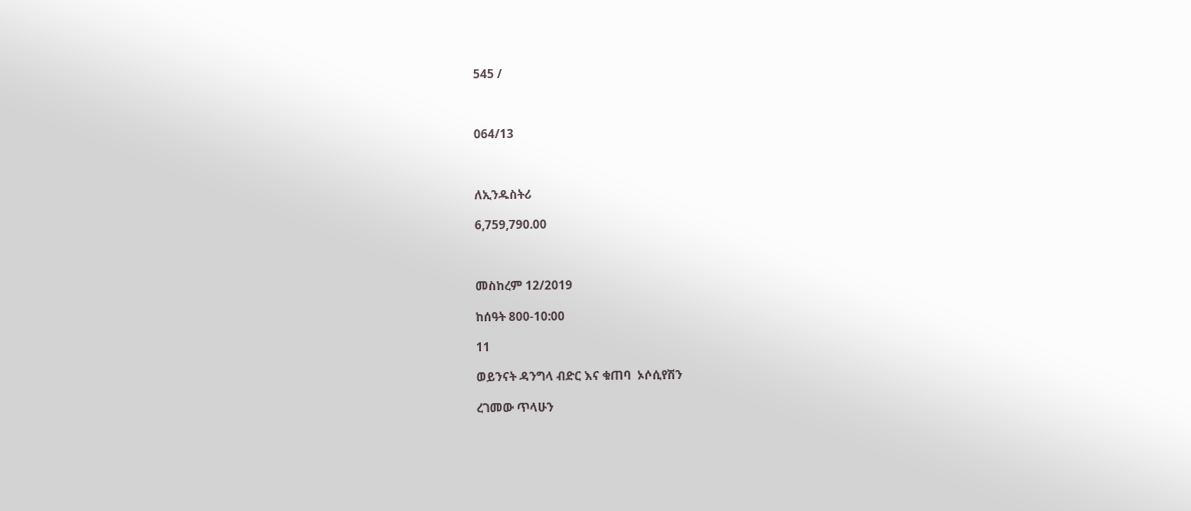545 /



064/13



ለኢንዱስትሪ

6,759,790.00



መስከረም 12/2019

ከሰዓት 800-10:00

11

ወይንናት ዳንግላ ብድር እና ቁጠባ  ኦሶሲየሽን

ረገመው ጥላሁን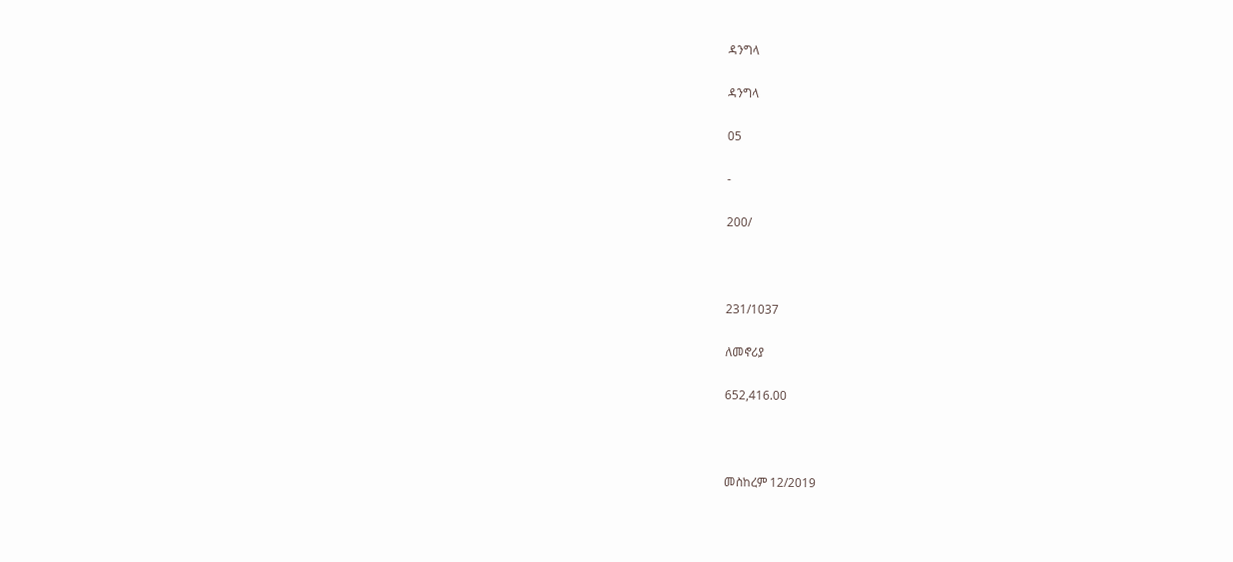ዳንግላ

ዳንግላ

05

-

200/



231/1037

ለመኖሪያ

652,416.00



መስከረም 12/2019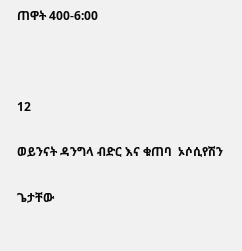ጠዋት 400-6:00



12

ወይንናት ዳንግላ ብድር እና ቁጠባ  ኦሶሲየሽን

ጌታቸው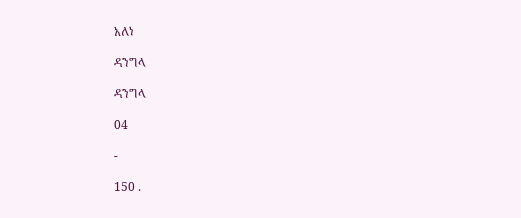አለነ

ዳንግላ

ዳንግላ

04

-

150 .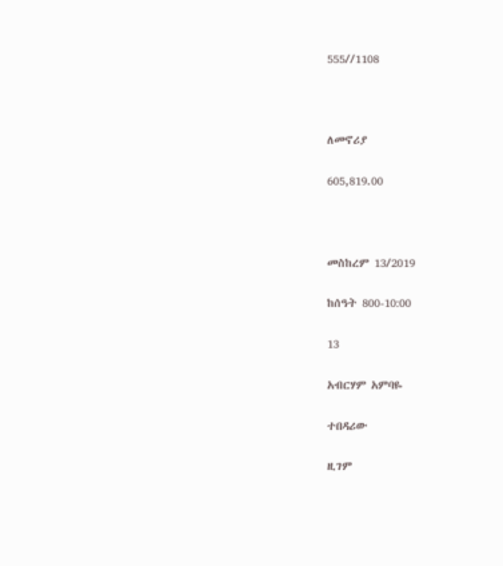555//1108



ለመኖሪያ

605,819.00



መስከረም 13/2019

ከሰዓት 800-10:00

13

አብርሃም አምባዬ

ተበዳሪው

ዚገም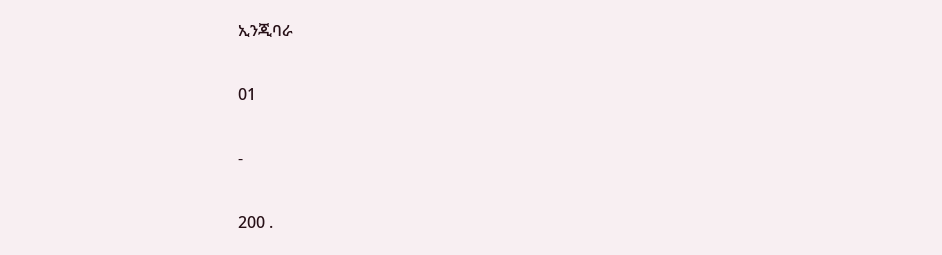ኢንጂባራ

01

-

200 .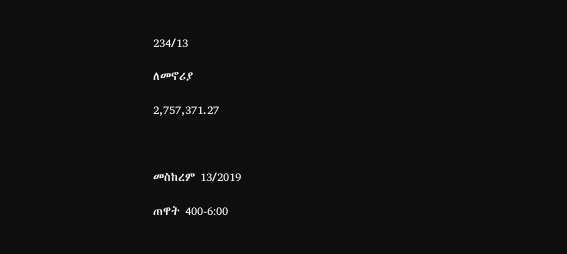234/13

ለመኖሪያ

2,757,371.27



መስከረም 13/2019

ጠዋት 400-6:00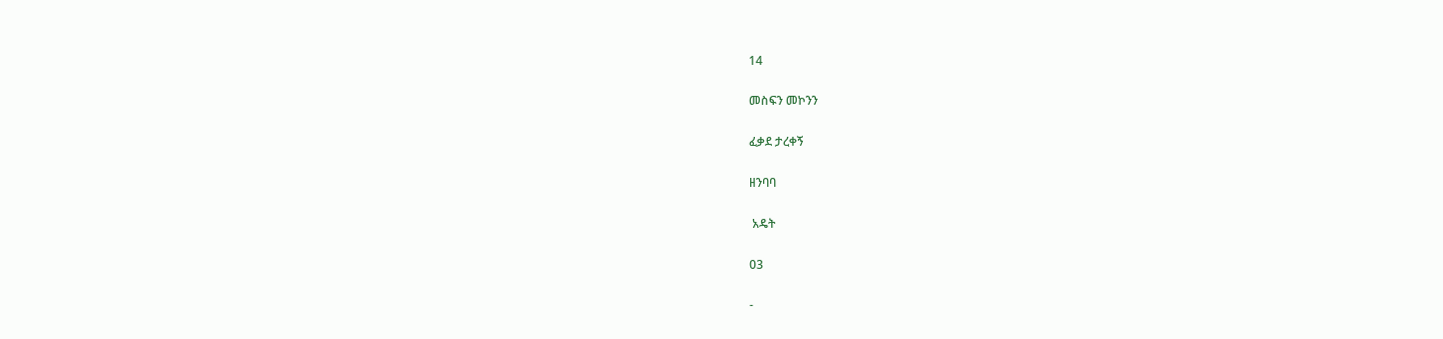14

መስፍን መኮንን

ፈቃደ ታረቀኝ

ዘንባባ

 አዴት

03

-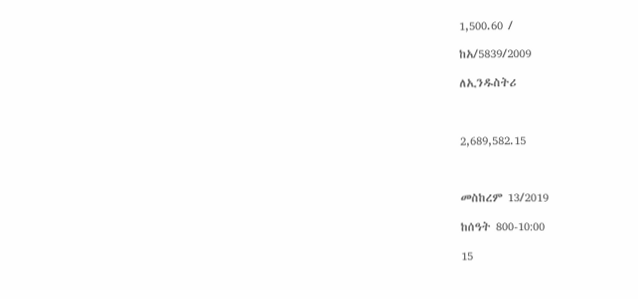1,500.60 /

ከአ/5839/2009

ለኢንዱስትሪ



2,689,582.15



መስከረም 13/2019

ከሰዓት 800-10:00

15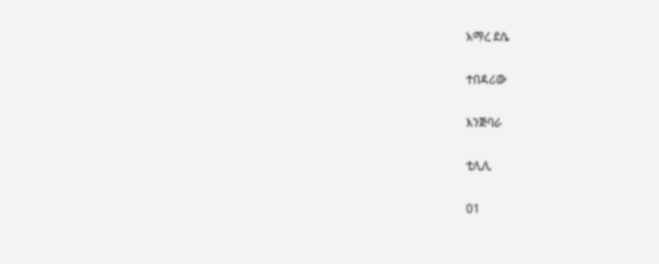አማረ ደሴ

ተበዳሪው

እንጅባራ

ቲሊሊ

01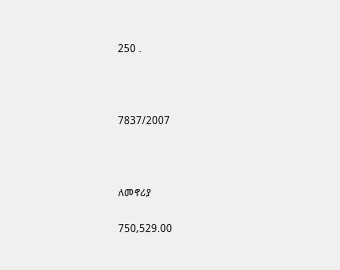250 .



7837/2007



ለመኖሪያ

750,529.00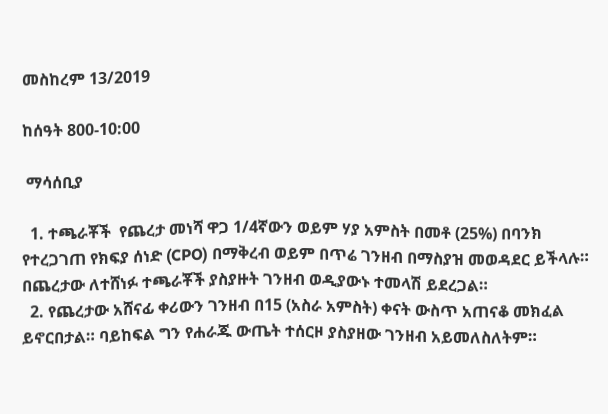መስከረም 13/2019

ከሰዓት 800-10:00

 ማሳሰቢያ

  1. ተጫራቾች  የጨረታ መነሻ ዋጋ 1/4ኛውን ወይም ሃያ አምስት በመቶ (25%) በባንክ የተረጋገጠ የክፍያ ሰነድ (CPO) በማቅረብ ወይም በጥሬ ገንዘብ በማስያዝ መወዳደር ይችላሉ። በጨረታው ለተሸነፉ ተጫራቾች ያስያዙት ገንዘብ ወዲያውኑ ተመላሽ ይደረጋል።
  2. የጨረታው አሸናፊ ቀሪውን ገንዘብ በ15 (አስራ አምስት) ቀናት ውስጥ አጠናቆ መክፈል ይኖርበታል። ባይከፍል ግን የሐራጁ ውጤት ተሰርዞ ያስያዘው ገንዘብ አይመለስለትም።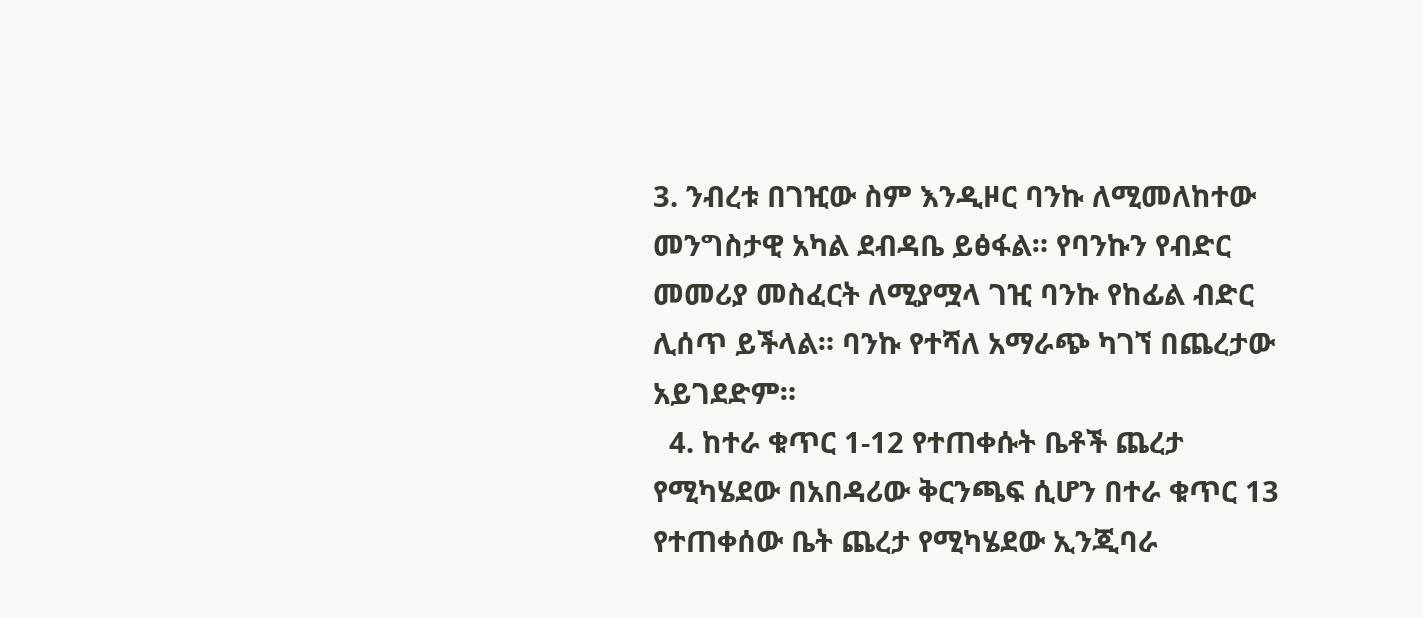3. ንብረቱ በገዢው ስም እንዲዞር ባንኩ ለሚመለከተው መንግስታዊ አካል ደብዳቤ ይፅፋል። የባንኩን የብድር መመሪያ መስፈርት ለሚያሟላ ገዢ ባንኩ የከፊል ብድር ሊሰጥ ይችላል። ባንኩ የተሻለ አማራጭ ካገኘ በጨረታው አይገደድም።
  4. ከተራ ቁጥር 1-12 የተጠቀሱት ቤቶች ጨረታ የሚካሄደው በአበዳሪው ቅርንጫፍ ሲሆን በተራ ቁጥር 13 የተጠቀሰው ቤት ጨረታ የሚካሄደው ኢንጂባራ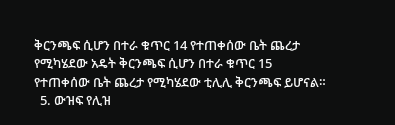ቅርንጫፍ ሲሆን በተራ ቁጥር 14 የተጠቀሰው ቤት ጨረታ የሚካሄደው አዴት ቅርንጫፍ ሲሆን በተራ ቁጥር 15 የተጠቀሰው ቤት ጨረታ የሚካሄደው ቲሊሊ ቅርንጫፍ ይሆናል።
  5. ውዝፍ የሊዝ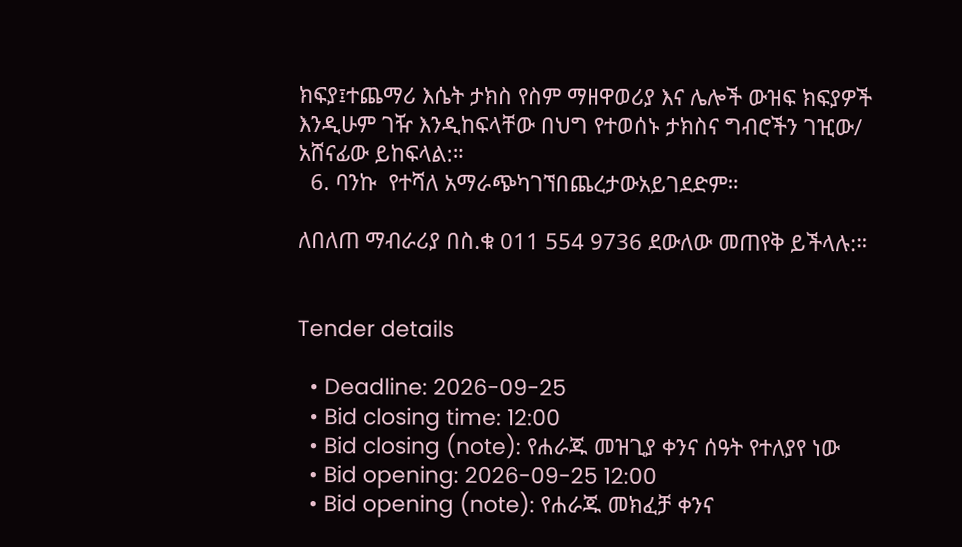ክፍያ፤ተጨማሪ እሴት ታክስ የስም ማዘዋወሪያ እና ሌሎች ውዝፍ ክፍያዎች እንዲሁም ገዥ እንዲከፍላቸው በህግ የተወሰኑ ታክስና ግብሮችን ገዢው/ አሸናፊው ይከፍላል:።
  6. ባንኩ  የተሻለ አማራጭካገኘበጨረታውአይገደድም።

ለበለጠ ማብራሪያ በስ.ቁ 011 554 9736 ደውለው መጠየቅ ይችላሉ:።


Tender details

  • Deadline: 2026-09-25
  • Bid closing time: 12:00
  • Bid closing (note): የሐራጁ መዝጊያ ቀንና ሰዓት የተለያየ ነው
  • Bid opening: 2026-09-25 12:00
  • Bid opening (note): የሐራጁ መክፈቻ ቀንና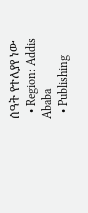ሰዓት የተለያየ ነው
  • Region: Addis Ababa
  • Publishing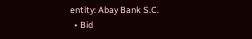entity: Abay Bank S.C.
  • Bid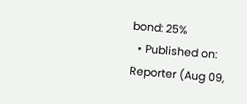bond: 25%
  • Published on: Reporter (Aug 09,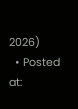2026)
  • Posted at: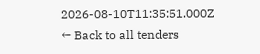2026-08-10T11:35:51.000Z
← Back to all tenders